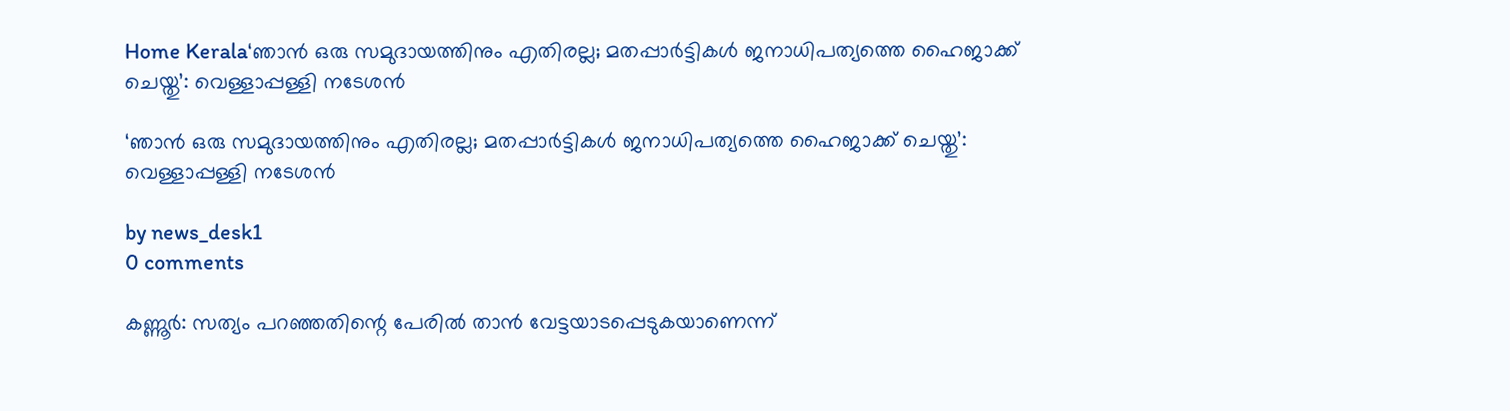Home Kerala‘ഞാൻ ഒരു സമുദായത്തിനും എതിരല്ല; മതപ്പാർട്ടികൾ ജനാധിപത്യത്തെ ഹൈജാക്ക് ചെയ്തു’: വെള്ളാപ്പള്ളി നടേശൻ

‘ഞാൻ ഒരു സമുദായത്തിനും എതിരല്ല; മതപ്പാർട്ടികൾ ജനാധിപത്യത്തെ ഹൈജാക്ക് ചെയ്തു’: വെള്ളാപ്പള്ളി നടേശൻ

by news_desk1
0 comments

കണ്ണൂർ: സത്യം പറഞ്ഞതിന്റെ പേരിൽ താൻ വേട്ടയാടപ്പെടുകയാണെന്ന്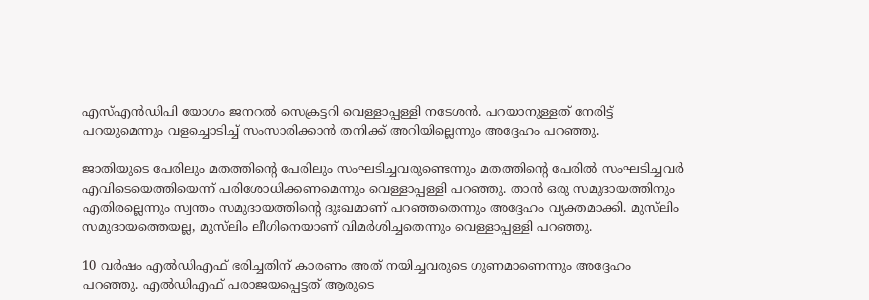എസ്എൻഡിപി യോഗം ജനറൽ സെക്രട്ടറി വെള്ളാപ്പള്ളി നടേശൻ. പറയാനുള്ളത് നേരിട്ട് പറയുമെന്നും വളച്ചൊടിച്ച് സംസാരിക്കാൻ തനിക്ക് അറിയില്ലെന്നും അദ്ദേഹം പറഞ്ഞു.

ജാതിയുടെ പേരിലും മതത്തിന്റെ പേരിലും സംഘടിച്ചവരുണ്ടെന്നും മതത്തിന്റെ പേരിൽ സംഘടിച്ചവർ എവിടെയെത്തിയെന്ന് പരിശോധിക്കണമെന്നും വെള്ളാപ്പള്ളി പറഞ്ഞു. താൻ ഒരു സമുദായത്തിനും എതിരല്ലെന്നും സ്വന്തം സമുദായത്തിന്റെ ദുഃഖമാണ് പറഞ്ഞതെന്നും അദ്ദേഹം വ്യക്തമാക്കി. മുസ്‌ലിം സമുദായത്തെയല്ല, മുസ്‌ലിം ലീഗിനെയാണ് വിമർശിച്ചതെന്നും വെള്ളാപ്പള്ളി പറഞ്ഞു.

10 വർഷം എൽഡിഎഫ് ഭരിച്ചതിന് കാരണം അത് നയിച്ചവരുടെ ഗുണമാണെന്നും അദ്ദേഹം പറഞ്ഞു. എൽഡിഎഫ് പരാജയപ്പെട്ടത് ആരുടെ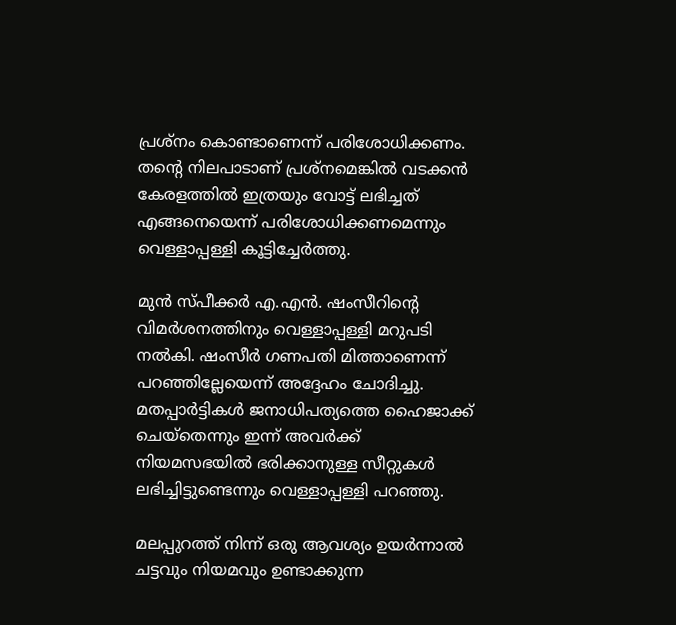പ്രശ്‌നം കൊണ്ടാണെന്ന് പരിശോധിക്കണം. തന്റെ നിലപാടാണ് പ്രശ്‌നമെങ്കിൽ വടക്കൻ കേരളത്തിൽ ഇത്രയും വോട്ട് ലഭിച്ചത് എങ്ങനെയെന്ന് പരിശോധിക്കണമെന്നും വെള്ളാപ്പള്ളി കൂട്ടിച്ചേർത്തു.

മുൻ സ്പീക്കർ എ.എൻ. ഷംസീറിന്റെ വിമർശനത്തിനും വെള്ളാപ്പള്ളി മറുപടി നൽകി. ഷംസീർ ഗണപതി മിത്താണെന്ന് പറഞ്ഞില്ലേയെന്ന് അദ്ദേഹം ചോദിച്ചു. മതപ്പാർട്ടികൾ ജനാധിപത്യത്തെ ഹൈജാക്ക് ചെയ്തെന്നും ഇന്ന് അവർക്ക് നിയമസഭയിൽ ഭരിക്കാനുള്ള സീറ്റുകൾ ലഭിച്ചിട്ടുണ്ടെന്നും വെള്ളാപ്പള്ളി പറഞ്ഞു.

മലപ്പുറത്ത് നിന്ന് ഒരു ആവശ്യം ഉയർന്നാൽ ചട്ടവും നിയമവും ഉണ്ടാക്കുന്ന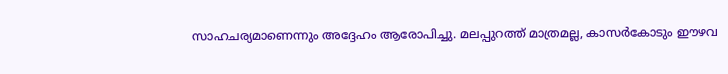സാഹചര്യമാണെന്നും അദ്ദേഹം ആരോപിച്ചു. മലപ്പുറത്ത് മാത്രമല്ല, കാസർകോടും ഈഴവ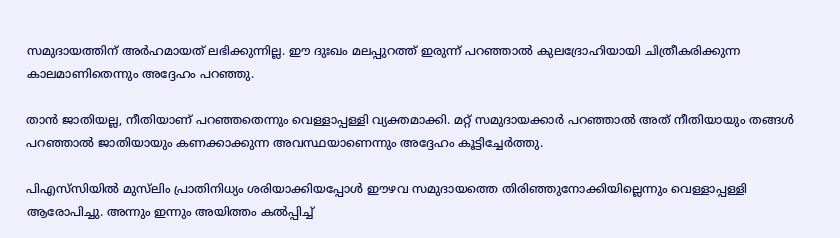സമുദായത്തിന് അർഹമായത് ലഭിക്കുന്നില്ല. ഈ ദുഃഖം മലപ്പുറത്ത് ഇരുന്ന് പറഞ്ഞാൽ കുലദ്രോഹിയായി ചിത്രീകരിക്കുന്ന കാലമാണിതെന്നും അദ്ദേഹം പറഞ്ഞു.

താൻ ജാതിയല്ല, നീതിയാണ് പറഞ്ഞതെന്നും വെള്ളാപ്പള്ളി വ്യക്തമാക്കി. മറ്റ് സമുദായക്കാർ പറഞ്ഞാൽ അത് നീതിയായും തങ്ങൾ പറഞ്ഞാൽ ജാതിയായും കണക്കാക്കുന്ന അവസ്ഥയാണെന്നും അദ്ദേഹം കൂട്ടിച്ചേർത്തു.

പിഎസ്‌സിയിൽ മുസ്‌ലിം പ്രാതിനിധ്യം ശരിയാക്കിയപ്പോൾ ഈഴവ സമുദായത്തെ തിരിഞ്ഞുനോക്കിയില്ലെന്നും വെള്ളാപ്പള്ളി ആരോപിച്ചു. അന്നും ഇന്നും അയിത്തം കൽപ്പിച്ച്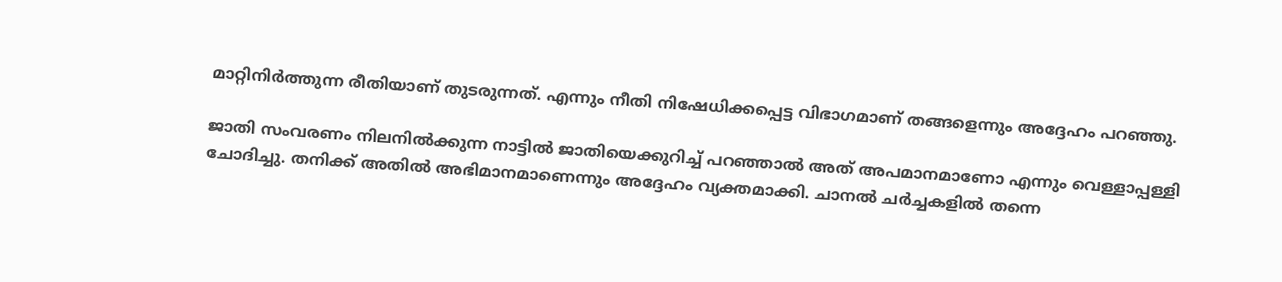മാറ്റിനിർത്തുന്ന രീതിയാണ് തുടരുന്നത്. എന്നും നീതി നിഷേധിക്കപ്പെട്ട വിഭാഗമാണ് തങ്ങളെന്നും അദ്ദേഹം പറഞ്ഞു.

ജാതി സംവരണം നിലനിൽക്കുന്ന നാട്ടിൽ ജാതിയെക്കുറിച്ച് പറഞ്ഞാൽ അത് അപമാനമാണോ എന്നും വെള്ളാപ്പള്ളി ചോദിച്ചു. തനിക്ക് അതിൽ അഭിമാനമാണെന്നും അദ്ദേഹം വ്യക്തമാക്കി. ചാനൽ ചർച്ചകളിൽ തന്നെ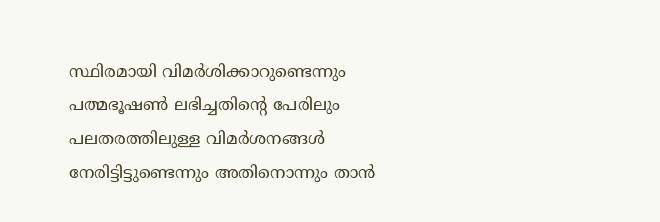സ്ഥിരമായി വിമർശിക്കാറുണ്ടെന്നും പത്മഭൂഷൺ ലഭിച്ചതിന്റെ പേരിലും പലതരത്തിലുള്ള വിമർശനങ്ങൾ നേരിട്ടിട്ടുണ്ടെന്നും അതിനൊന്നും താൻ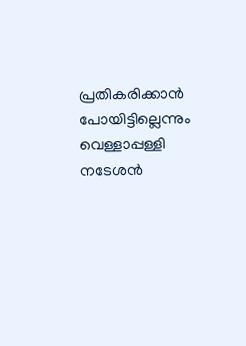പ്രതികരിക്കാൻ പോയിട്ടില്ലെന്നും വെള്ളാപ്പള്ളി നടേശൻ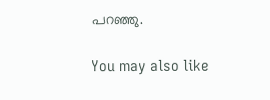പറഞ്ഞു.

You may also like